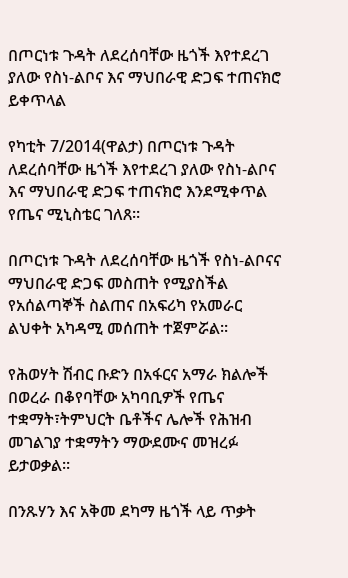በጦርነቱ ጉዳት ለደረሰባቸው ዜጎች እየተደረገ ያለው የስነ-ልቦና እና ማህበራዊ ድጋፍ ተጠናክሮ ይቀጥላል

የካቲት 7/2014(ዋልታ) በጦርነቱ ጉዳት ለደረሰባቸው ዜጎች እየተደረገ ያለው የስነ-ልቦና እና ማህበራዊ ድጋፍ ተጠናክሮ እንደሚቀጥል የጤና ሚኒስቴር ገለጸ።

በጦርነቱ ጉዳት ለደረሰባቸው ዜጎች የስነ-ልቦናና ማህበራዊ ድጋፍ መስጠት የሚያስችል የአሰልጣኞች ስልጠና በአፍሪካ የአመራር ልህቀት አካዳሚ መሰጠት ተጀምሯል፡፡

የሕወሃት ሽብር ቡድን በአፋርና አማራ ክልሎች በወረራ በቆየባቸው አካባቢዎች የጤና ተቋማት፣ትምህርት ቤቶችና ሌሎች የሕዝብ መገልገያ ተቋማትን ማውደሙና መዝረፉ ይታወቃል።

በንጹሃን እና አቅመ ደካማ ዜጎች ላይ ጥቃት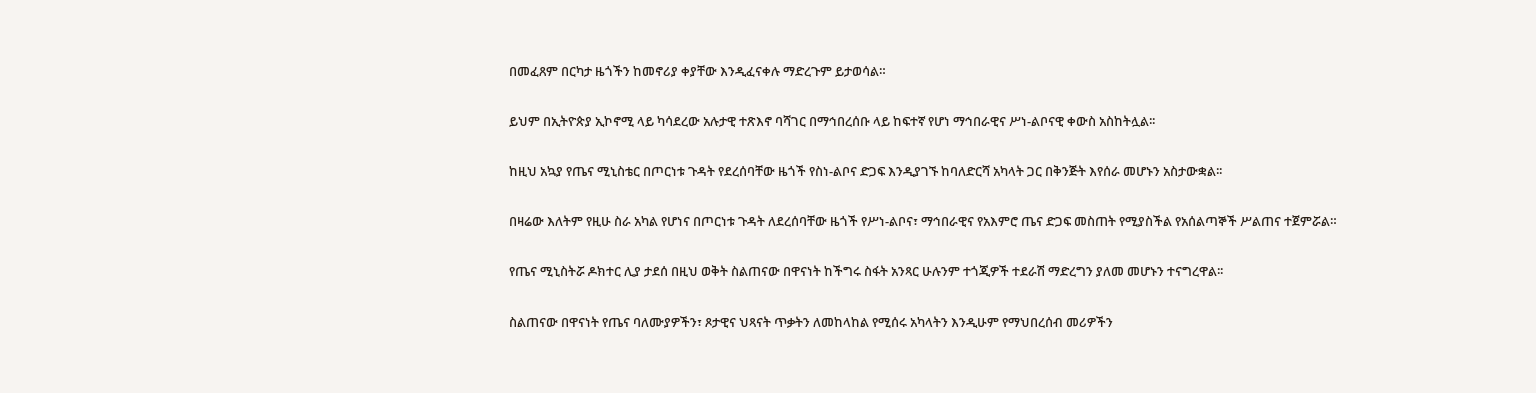በመፈጸም በርካታ ዜጎችን ከመኖሪያ ቀያቸው እንዲፈናቀሉ ማድረጉም ይታወሳል።

ይህም በኢትዮጵያ ኢኮኖሚ ላይ ካሳደረው አሉታዊ ተጽእኖ ባሻገር በማኅበረሰቡ ላይ ከፍተኛ የሆነ ማኅበራዊና ሥነ-ልቦናዊ ቀውስ አስከትሏል፡፡

ከዚህ አኳያ የጤና ሚኒስቴር በጦርነቱ ጉዳት የደረሰባቸው ዜጎች የስነ-ልቦና ድጋፍ እንዲያገኙ ከባለድርሻ አካላት ጋር በቅንጅት እየሰራ መሆኑን አስታውቋል፡፡

በዛሬው እለትም የዚሁ ስራ አካል የሆነና በጦርነቱ ጉዳት ለደረሰባቸው ዜጎች የሥነ-ልቦና፣ ማኅበራዊና የአእምሮ ጤና ድጋፍ መስጠት የሚያስችል የአሰልጣኞች ሥልጠና ተጀምሯል።

የጤና ሚኒስትሯ ዶክተር ሊያ ታደሰ በዚህ ወቅት ስልጠናው በዋናነት ከችግሩ ስፋት አንጻር ሁሉንም ተጎጂዎች ተደራሽ ማድረግን ያለመ መሆኑን ተናግረዋል፡፡

ስልጠናው በዋናነት የጤና ባለሙያዎችን፣ ጾታዊና ህጻናት ጥቃትን ለመከላከል የሚሰሩ አካላትን እንዲሁም የማህበረሰብ መሪዎችን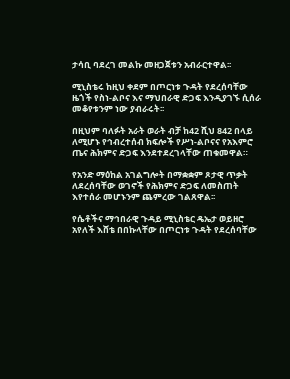ታሳቢ ባደረገ መልኩ መዘጋጀቱን አብራርተዋል፡፡

ሚኒስቴሩ ከዚህ ቀደም በጦርነቱ ጉዳት የደረሰባቸው ዜጎች የስነ-ልቦና እና ማህበራዊ ድጋፍ እንዲያገኙ ሲሰራ መቆየቱንም ነው ያብራሩት፡፡

በዚህም ባለፉት አራት ወራት ብቻ ከ42 ሺህ 842 በላይ ለሚሆኑ የኅብረተሰብ ክፍሎች የሥነ-ልቦናና የአእምሮ ጤና ሕክምና ድጋፍ እንደተደረገላቸው ጠቁመዋል።

የአንድ ማዕከል አገልግሎት በማቋቋም ጾታዊ ጥቃት ለደረሰባቸው ወገኖች የሕክምና ድጋፍ ለመስጠት እየተሰራ መሆኑንም ጨምረው ገልጸዋል፡፡

የሴቶችና ማኅበራዊ ጉዳይ ሚኒስቴር ዴኤታ ወይዘሮ አየለች እሸቴ በበኩላቸው በጦርነቱ ጉዳት የደረሰባቸው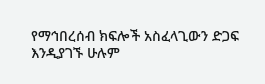የማኅበረሰብ ክፍሎች አስፈላጊውን ድጋፍ እንዲያገኙ ሁሉም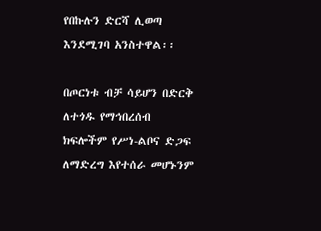የበኩሉን ድርሻ ሊወጣ እንደሚገባ አንስተዋል፡፡

በጦርነቱ ብቻ ሳይሆን በድርቅ ለተጎዱ የማኅበረሰብ ክፍሎችም የሥነ-ልቦና ድጋፍ ለማድረግ እየተሰራ መሆኑንም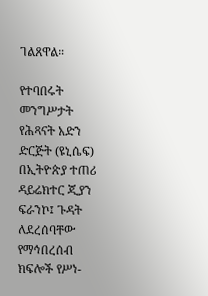ገልጸዋል።

የተባበሩት መንግሥታት የሕጻናት አድን ድርጅት (ዩኒሴፍ) በኢትዮጵያ ተጠሪ ዳይሬክተር ጂያን ፍራንኮ፤ ጉዳት ለደረሰባቸው የማኅበረሰብ ክፍሎች የሥነ-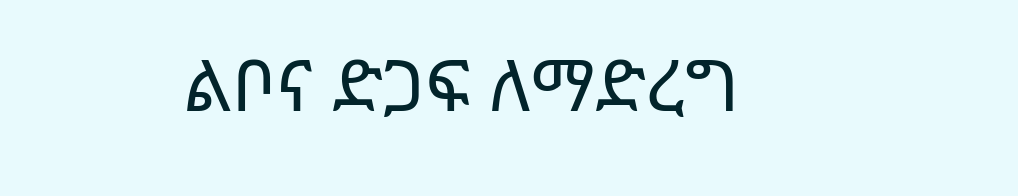ልቦና ድጋፍ ለማድረግ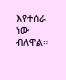እየተሰራ ነው ብለዋል።